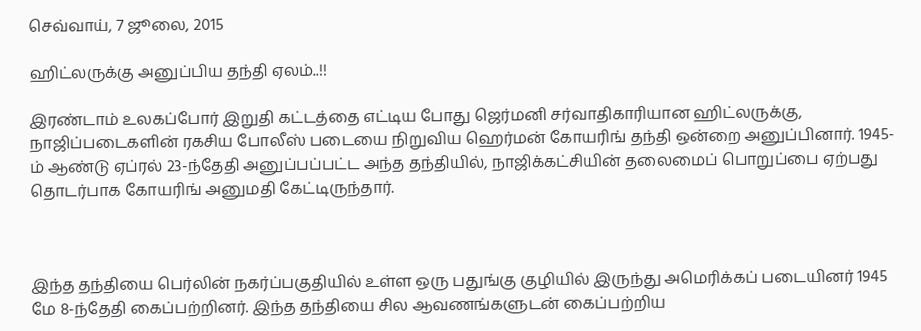செவ்வாய், 7 ஜூலை, 2015

ஹிட்லருக்கு அனுப்பிய தந்தி ஏலம்..!!

இரண்டாம் உலகப்போர் இறுதி கட்டத்தை எட்டிய போது ஜெர்மனி சர்வாதிகாரியான ஹிட்லருக்கு, நாஜிப்படைகளின் ரகசிய போலீஸ் படையை நிறுவிய ஹெர்மன் கோயரிங் தந்தி ஒன்றை அனுப்பினார். 1945-ம் ஆண்டு ஏப்ரல் 23-ந்தேதி அனுப்பப்பட்ட அந்த தந்தியில், நாஜிக்கட்சியின் தலைமைப் பொறுப்பை ஏற்பது தொடர்பாக கோயரிங் அனுமதி கேட்டிருந்தார்.



இந்த தந்தியை பெர்லின் நகர்ப்பகுதியில் உள்ள ஒரு பதுங்கு குழியில் இருந்து அமெரிக்கப் படையினர் 1945 மே 8-ந்தேதி கைப்பற்றினர். இந்த தந்தியை சில ஆவணங்களுடன் கைப்பற்றிய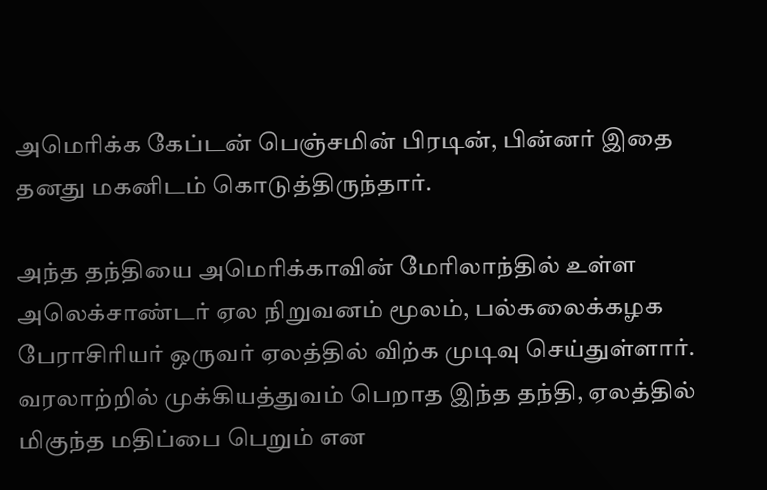அமெரிக்க கேப்டன் பெஞ்சமின் பிரடின், பின்னர் இதை தனது மகனிடம் கொடுத்திருந்தார்.

அந்த தந்தியை அமெரிக்காவின் மேரிலாந்தில் உள்ள அலெக்சாண்டர் ஏல நிறுவனம் மூலம், பல்கலைக்கழக பேராசிரியர் ஒருவர் ஏலத்தில் விற்க முடிவு செய்துள்ளார். வரலாற்றில் முக்கியத்துவம் பெறாத இந்த தந்தி, ஏலத்தில் மிகுந்த மதிப்பை பெறும் என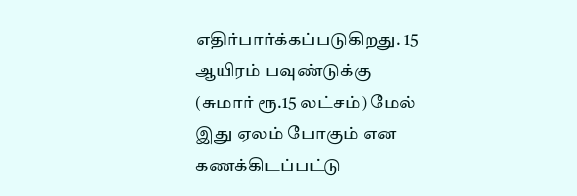எதிர்பார்க்கப்படுகிறது. 15 ஆயிரம் பவுண்டுக்கு (சுமார் ரூ.15 லட்சம்) மேல் இது ஏலம் போகும் என கணக்கிடப்பட்டு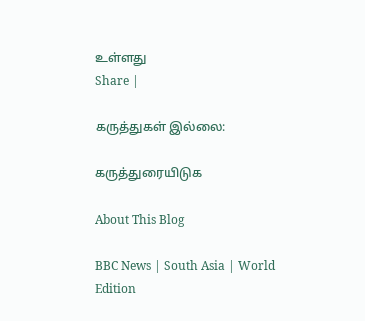உள்ளது
Share |

கருத்துகள் இல்லை:

கருத்துரையிடுக

About This Blog

BBC News | South Asia | World Edition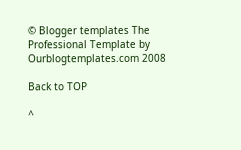© Blogger templates The Professional Template by Ourblogtemplates.com 2008

Back to TOP

^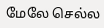மேலே செல்ல